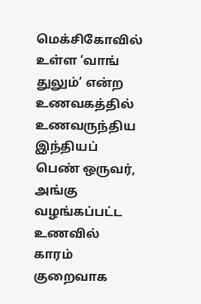மெக்சிகோவில் உள்ள ‘வாங் துலும்’ என்ற உணவகத்தில் உணவருந்திய இந்தியப் பெண் ஒருவர், அங்கு வழங்கப்பட்ட உணவில் காரம் குறைவாக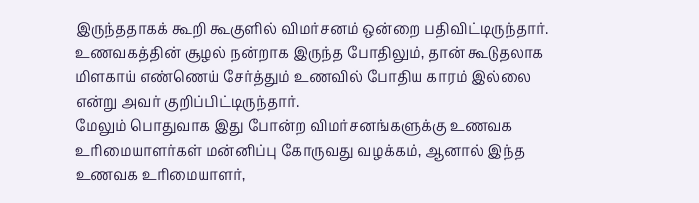இருந்ததாகக் கூறி கூகுளில் விமர்சனம் ஒன்றை பதிவிட்டிருந்தார். உணவகத்தின் சூழல் நன்றாக இருந்த போதிலும், தான் கூடுதலாக மிளகாய் எண்ணெய் சேர்த்தும் உணவில் போதிய காரம் இல்லை என்று அவர் குறிப்பிட்டிருந்தார்.
மேலும் பொதுவாக இது போன்ற விமர்சனங்களுக்கு உணவக உரிமையாளர்கள் மன்னிப்பு கோருவது வழக்கம், ஆனால் இந்த உணவக உரிமையாளர்,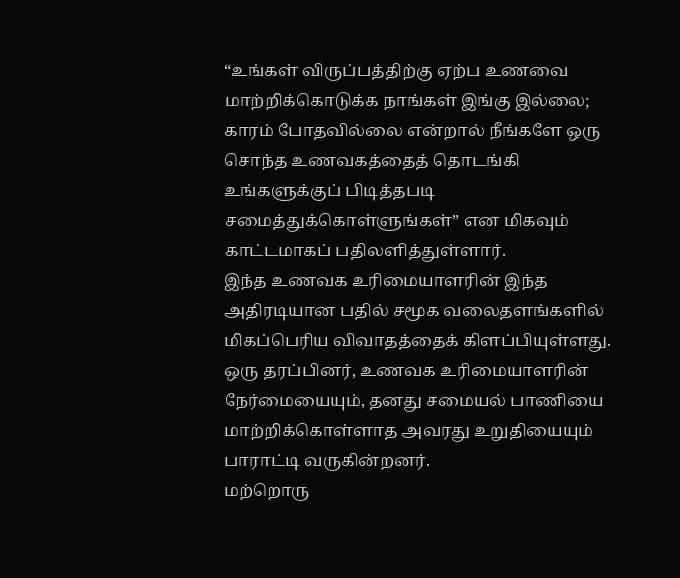“உங்கள் விருப்பத்திற்கு ஏற்ப உணவை மாற்றிக்கொடுக்க நாங்கள் இங்கு இல்லை; காரம் போதவில்லை என்றால் நீங்களே ஒரு சொந்த உணவகத்தைத் தொடங்கி உங்களுக்குப் பிடித்தபடி சமைத்துக்கொள்ளுங்கள்” என மிகவும் காட்டமாகப் பதிலளித்துள்ளார்.
இந்த உணவக உரிமையாளரின் இந்த அதிரடியான பதில் சமூக வலைதளங்களில் மிகப்பெரிய விவாதத்தைக் கிளப்பியுள்ளது. ஒரு தரப்பினர், உணவக உரிமையாளரின் நேர்மையையும், தனது சமையல் பாணியை மாற்றிக்கொள்ளாத அவரது உறுதியையும் பாராட்டி வருகின்றனர்.
மற்றொரு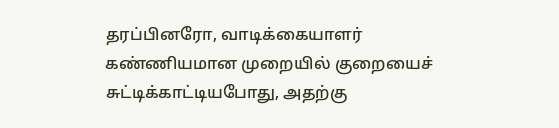தரப்பினரோ, வாடிக்கையாளர் கண்ணியமான முறையில் குறையைச் சுட்டிக்காட்டியபோது, அதற்கு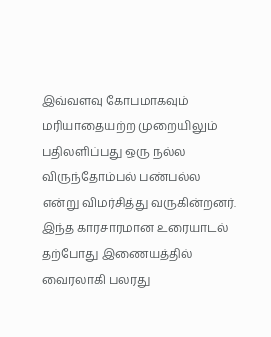இவ்வளவு கோபமாகவும் மரியாதையற்ற முறையிலும் பதிலளிப்பது ஒரு நல்ல விருந்தோம்பல் பண்பல்ல என்று விமர்சித்து வருகின்றனர். இந்த காரசாரமான உரையாடல் தற்போது இணையத்தில் வைரலாகி பலரது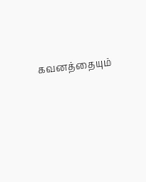கவனத்தையும்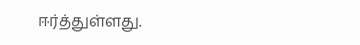ஈர்த்துள்ளது.